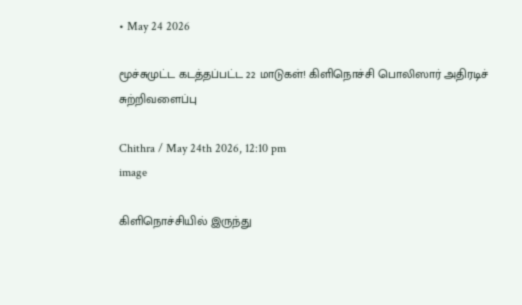• May 24 2026

மூச்சுமுட்ட கடத்தப்பட்ட 22 மாடுகள்! கிளிநொச்சி பொலிஸார் அதிரடிச் சுற்றிவளைப்பு

Chithra / May 24th 2026, 12:10 pm
image

கிளிநொச்சியில் இருந்து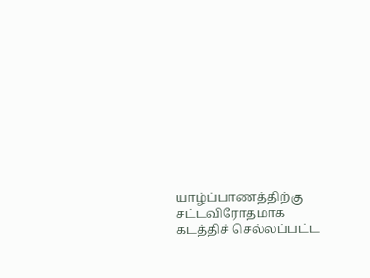யாழ்ப்பாணத்திற்கு சட்டவிரோதமாக கடத்திச் செல்லப்பட்ட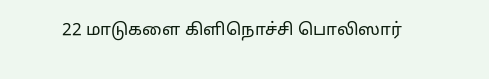22 மாடுகளை கிளிநொச்சி பொலிஸார்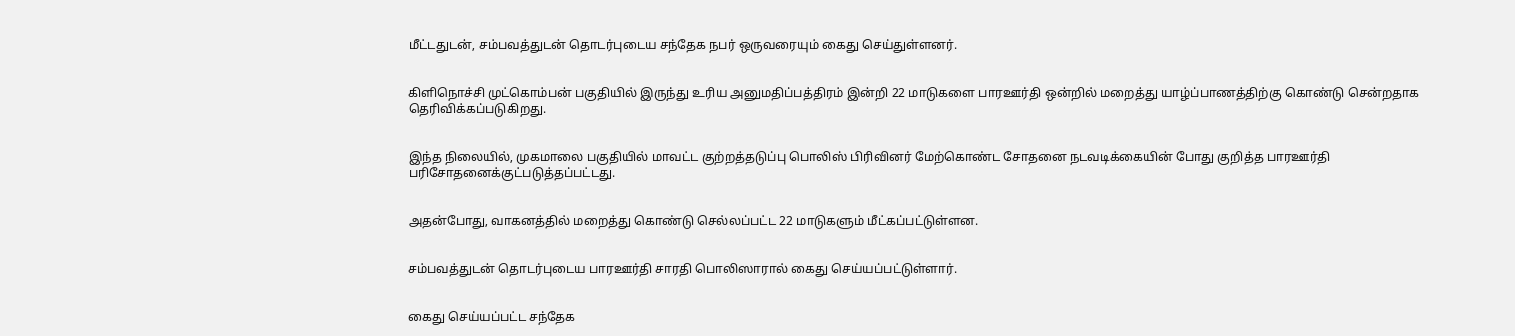மீட்டதுடன், சம்பவத்துடன் தொடர்புடைய சந்தேக நபர் ஒருவரையும் கைது செய்துள்ளனர்.


கிளிநொச்சி முட்கொம்பன் பகுதியில் இருந்து உரிய அனுமதிப்பத்திரம் இன்றி 22 மாடுகளை பாரஊர்தி ஒன்றில் மறைத்து யாழ்ப்பாணத்திற்கு கொண்டு சென்றதாக தெரிவிக்கப்படுகிறது.


இந்த நிலையில், முகமாலை பகுதியில் மாவட்ட குற்றத்தடுப்பு பொலிஸ் பிரிவினர் மேற்கொண்ட சோதனை நடவடிக்கையின் போது குறித்த பாரஊர்தி பரிசோதனைக்குட்படுத்தப்பட்டது.


அதன்போது, வாகனத்தில் மறைத்து கொண்டு செல்லப்பட்ட 22 மாடுகளும் மீட்கப்பட்டுள்ளன.


சம்பவத்துடன் தொடர்புடைய பாரஊர்தி சாரதி பொலிஸாரால் கைது செய்யப்பட்டுள்ளார்.


கைது செய்யப்பட்ட சந்தேக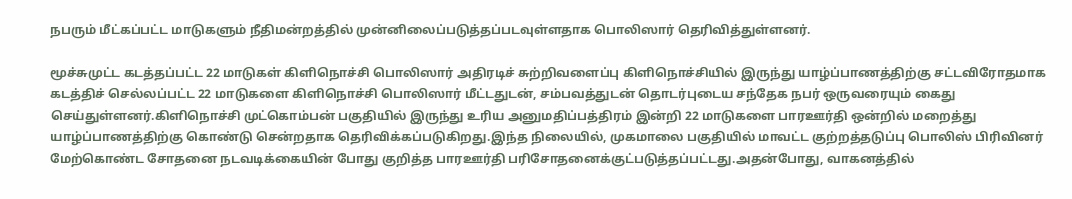நபரும் மீட்கப்பட்ட மாடுகளும் நீதிமன்றத்தில் முன்னிலைப்படுத்தப்படவுள்ளதாக பொலிஸார் தெரிவித்துள்ளனர்.

மூச்சுமுட்ட கடத்தப்பட்ட 22 மாடுகள் கிளிநொச்சி பொலிஸார் அதிரடிச் சுற்றிவளைப்பு கிளிநொச்சியில் இருந்து யாழ்ப்பாணத்திற்கு சட்டவிரோதமாக கடத்திச் செல்லப்பட்ட 22 மாடுகளை கிளிநொச்சி பொலிஸார் மீட்டதுடன், சம்பவத்துடன் தொடர்புடைய சந்தேக நபர் ஒருவரையும் கைது செய்துள்ளனர்.கிளிநொச்சி முட்கொம்பன் பகுதியில் இருந்து உரிய அனுமதிப்பத்திரம் இன்றி 22 மாடுகளை பாரஊர்தி ஒன்றில் மறைத்து யாழ்ப்பாணத்திற்கு கொண்டு சென்றதாக தெரிவிக்கப்படுகிறது.இந்த நிலையில், முகமாலை பகுதியில் மாவட்ட குற்றத்தடுப்பு பொலிஸ் பிரிவினர் மேற்கொண்ட சோதனை நடவடிக்கையின் போது குறித்த பாரஊர்தி பரிசோதனைக்குட்படுத்தப்பட்டது.அதன்போது, வாகனத்தில்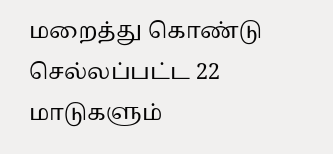மறைத்து கொண்டு செல்லப்பட்ட 22 மாடுகளும்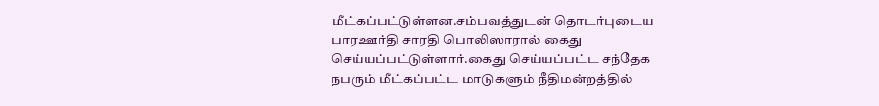மீட்கப்பட்டுள்ளன.சம்பவத்துடன் தொடர்புடைய பாரஊர்தி சாரதி பொலிஸாரால் கைது செய்யப்பட்டுள்ளார்.கைது செய்யப்பட்ட சந்தேக நபரும் மீட்கப்பட்ட மாடுகளும் நீதிமன்றத்தில்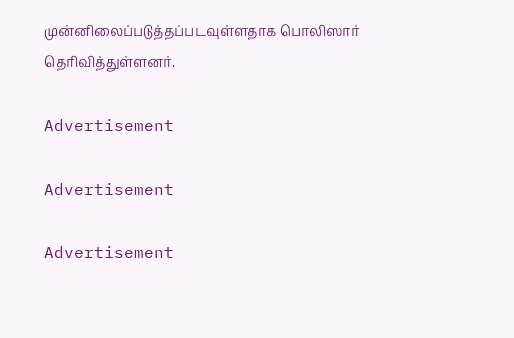முன்னிலைப்படுத்தப்படவுள்ளதாக பொலிஸார் தெரிவித்துள்ளனர்.

Advertisement

Advertisement

Advertisement